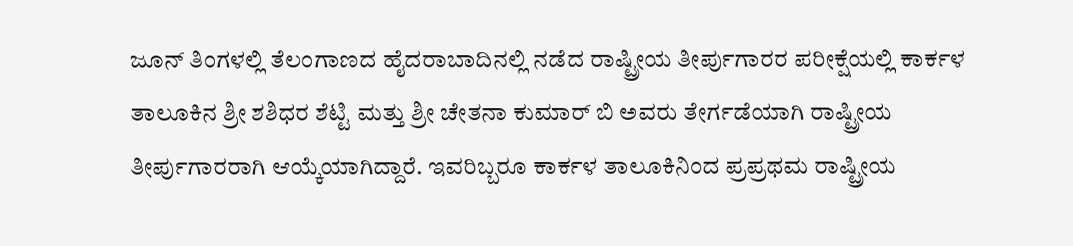ಜೂನ್ ತಿಂಗಳಲ್ಲಿ ತೆಲಂಗಾಣದ ಹೈದರಾಬಾದಿನಲ್ಲಿ ನಡೆದ ರಾಷ್ಟ್ರೀಯ ತೀರ್ಪುಗಾರರ ಪರೀಕ್ಷೆಯಲ್ಲಿ ಕಾರ್ಕಳ ತಾಲೂಕಿನ ಶ್ರೀ ಶಶಿಧರ ಶೆಟ್ಟಿ ಮತ್ತು ಶ್ರೀ ಚೇತನಾ ಕುಮಾರ್ ಬಿ ಅವರು ತೇರ್ಗಡೆಯಾಗಿ ರಾಷ್ಟ್ರೀಯ ತೀರ್ಪುಗಾರರಾಗಿ ಆಯ್ಕೆಯಾಗಿದ್ದಾರೆ. ಇವರಿಬ್ಬರೂ ಕಾರ್ಕಳ ತಾಲೂಕಿನಿಂದ ಪ್ರಪ್ರಥಮ ರಾಷ್ಟ್ರೀಯ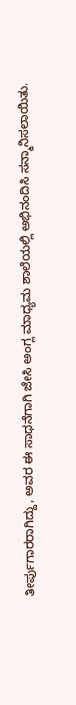ತೀರ್ಪುಗಾರರಾಗಿದ್ದು, ಅವರ ಈ ಸಾಧನೆಗಾಗಿ ಜೇಸಿ ಅಂಗ್ಲ ಮಾಧ್ಯಮ ಶಾಲೆಯಲ್ಲಿ ಅಭಿನಂದಿಸಿ ಸನ್ಮಾನಿಸಲಾಯಿತು.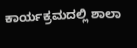ಕಾರ್ಯಕ್ರಮದಲ್ಲಿ ಶಾಲಾ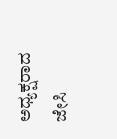ಅಧ್ಯಕ್ಷರಾದ ಜೇಸಿ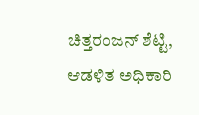ಚಿತ್ತರಂಜನ್ ಶೆಟ್ಟಿ, ಆಡಳಿತ ಅಧಿಕಾರಿ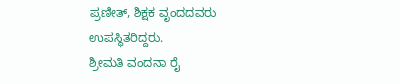ಪ್ರಣೀತ್, ಶಿಕ್ಷಕ ವೃಂದದವರು ಉಪಸ್ಥಿತರಿದ್ದರು.
ಶ್ರೀಮತಿ ವಂದನಾ ರೈ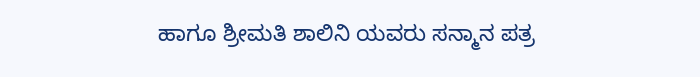ಹಾಗೂ ಶ್ರೀಮತಿ ಶಾಲಿನಿ ಯವರು ಸನ್ಮಾನ ಪತ್ರ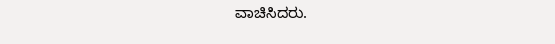ವಾಚಿಸಿದರು.